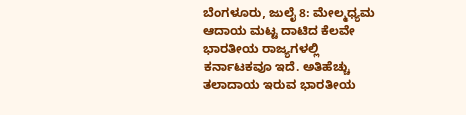ಬೆಂಗಳೂರು, ಜುಲೈ 8: ಮೇಲ್ಮಧ್ಯಮ ಆದಾಯ ಮಟ್ಟ ದಾಟಿದ ಕೆಲವೇ ಭಾರತೀಯ ರಾಜ್ಯಗಳಲ್ಲಿ ಕರ್ನಾಟಕವೂ ಇದೆ. ಅತಿಹೆಚ್ಚು ತಲಾದಾಯ ಇರುವ ಭಾರತೀಯ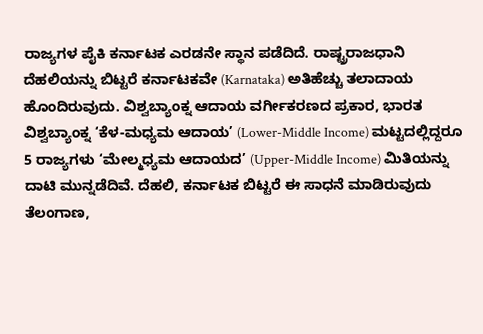ರಾಜ್ಯಗಳ ಪೈಕಿ ಕರ್ನಾಟಕ ಎರಡನೇ ಸ್ಥಾನ ಪಡೆದಿದೆ. ರಾಷ್ಟ್ರರಾಜಧಾನಿ ದೆಹಲಿಯನ್ನು ಬಿಟ್ಟರೆ ಕರ್ನಾಟಕವೇ (Karnataka) ಅತಿಹೆಚ್ಚು ತಲಾದಾಯ ಹೊಂದಿರುವುದು. ವಿಶ್ವಬ್ಯಾಂಕ್ನ ಆದಾಯ ವರ್ಗೀಕರಣದ ಪ್ರಕಾರ, ಭಾರತ ವಿಶ್ವಬ್ಯಾಂಕ್ನ ‘ಕೆಳ-ಮಧ್ಯಮ ಆದಾಯ’ (Lower-Middle Income) ಮಟ್ಟದಲ್ಲಿದ್ದರೂ 5 ರಾಜ್ಯಗಳು ‘ಮೇಲ್ಮಧ್ಯಮ ಆದಾಯದ’ (Upper-Middle Income) ಮಿತಿಯನ್ನು ದಾಟಿ ಮುನ್ನಡೆದಿವೆ. ದೆಹಲಿ, ಕರ್ನಾಟಕ ಬಿಟ್ಟರೆ ಈ ಸಾಧನೆ ಮಾಡಿರುವುದು ತೆಲಂಗಾಣ,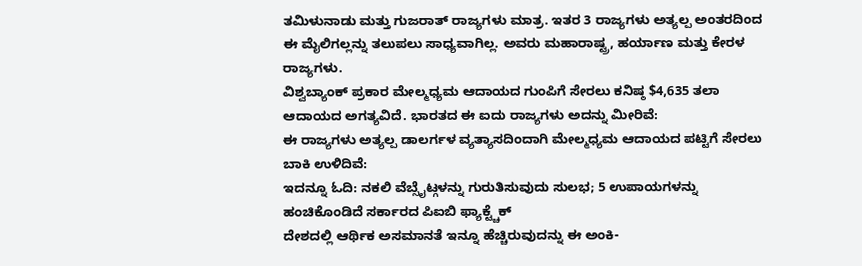ತಮಿಳುನಾಡು ಮತ್ತು ಗುಜರಾತ್ ರಾಜ್ಯಗಳು ಮಾತ್ರ. ಇತರ 3 ರಾಜ್ಯಗಳು ಅತ್ಯಲ್ಪ ಅಂತರದಿಂದ ಈ ಮೈಲಿಗಲ್ಲನ್ನು ತಲುಪಲು ಸಾಧ್ಯವಾಗಿಲ್ಲ. ಅವರು ಮಹಾರಾಷ್ಟ್ರ, ಹರ್ಯಾಣ ಮತ್ತು ಕೇರಳ ರಾಜ್ಯಗಳು.
ವಿಶ್ವಬ್ಯಾಂಕ್ ಪ್ರಕಾರ ಮೇಲ್ಮಧ್ಯಮ ಆದಾಯದ ಗುಂಪಿಗೆ ಸೇರಲು ಕನಿಷ್ಠ $4,635 ತಲಾ ಆದಾಯದ ಅಗತ್ಯವಿದೆ. ಭಾರತದ ಈ ಐದು ರಾಜ್ಯಗಳು ಅದನ್ನು ಮೀರಿವೆ:
ಈ ರಾಜ್ಯಗಳು ಅತ್ಯಲ್ಪ ಡಾಲರ್ಗಳ ವ್ಯತ್ಯಾಸದಿಂದಾಗಿ ಮೇಲ್ಮಧ್ಯಮ ಆದಾಯದ ಪಟ್ಟಿಗೆ ಸೇರಲು ಬಾಕಿ ಉಳಿದಿವೆ:
ಇದನ್ನೂ ಓದಿ: ನಕಲಿ ವೆಬ್ಸೈಟ್ಗಳನ್ನು ಗುರುತಿಸುವುದು ಸುಲಭ; 5 ಉಪಾಯಗಳನ್ನು ಹಂಚಿಕೊಂಡಿದೆ ಸರ್ಕಾರದ ಪಿಐಬಿ ಫ್ಯಾಕ್ಟ್ಚೆಕ್
ದೇಶದಲ್ಲಿ ಆರ್ಥಿಕ ಅಸಮಾನತೆ ಇನ್ನೂ ಹೆಚ್ಚಿರುವುದನ್ನು ಈ ಅಂಕಿ-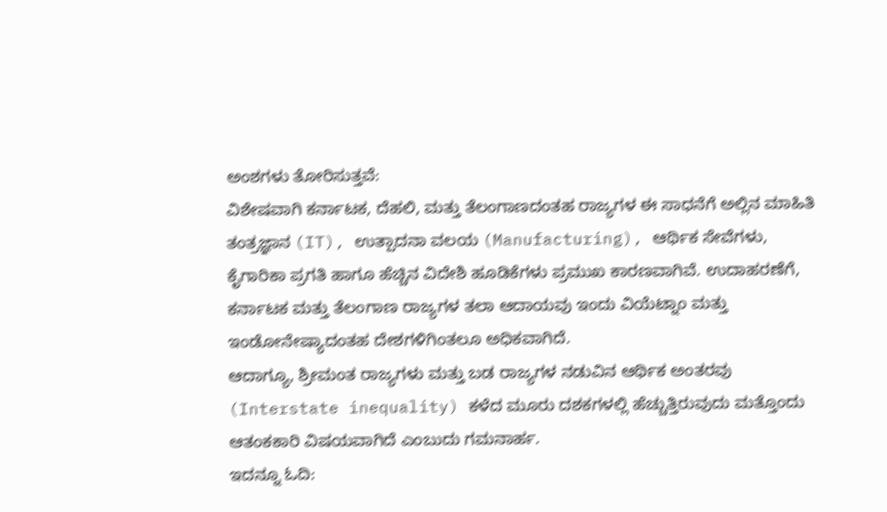ಅಂಶಗಳು ತೋರಿಸುತ್ತವೆ:
ವಿಶೇಷವಾಗಿ ಕರ್ನಾಟಕ, ದೆಹಲಿ, ಮತ್ತು ತೆಲಂಗಾಣದಂತಹ ರಾಜ್ಯಗಳ ಈ ಸಾಧನೆಗೆ ಅಲ್ಲಿನ ಮಾಹಿತಿ ತಂತ್ರಜ್ಞಾನ (IT), ಉತ್ಪಾದನಾ ವಲಯ (Manufacturing), ಆರ್ಥಿಕ ಸೇವೆಗಳು, ಕೈಗಾರಿಕಾ ಪ್ರಗತಿ ಹಾಗೂ ಹೆಚ್ಚಿನ ವಿದೇಶಿ ಹೂಡಿಕೆಗಳು ಪ್ರಮುಖ ಕಾರಣವಾಗಿವೆ. ಉದಾಹರಣೆಗೆ, ಕರ್ನಾಟಕ ಮತ್ತು ತೆಲಂಗಾಣ ರಾಜ್ಯಗಳ ತಲಾ ಆದಾಯವು ಇಂದು ವಿಯೆಟ್ನಾಂ ಮತ್ತು ಇಂಡೋನೇಷ್ಯಾದಂತಹ ದೇಶಗಳಿಗಿಂತಲೂ ಅಧಿಕವಾಗಿದೆ.
ಆದಾಗ್ಯೂ, ಶ್ರೀಮಂತ ರಾಜ್ಯಗಳು ಮತ್ತು ಬಡ ರಾಜ್ಯಗಳ ನಡುವಿನ ಆರ್ಥಿಕ ಅಂತರವು (Interstate inequality) ಕಳೆದ ಮೂರು ದಶಕಗಳಲ್ಲಿ ಹೆಚ್ಚುತ್ತಿರುವುದು ಮತ್ತೊಂದು ಆತಂಕಕಾರಿ ವಿಷಯವಾಗಿದೆ ಎಂಬುದು ಗಮನಾರ್ಹ.
ಇದನ್ನೂ ಓದಿ: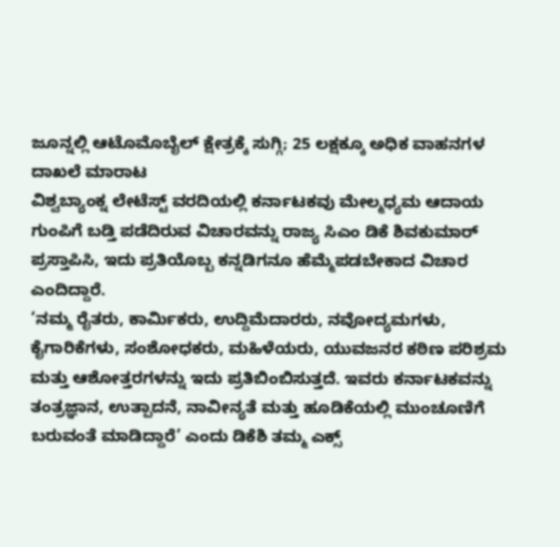ಜೂನ್ನಲ್ಲಿ ಆಟೊಮೊಬೈಲ್ ಕ್ಷೇತ್ರಕ್ಕೆ ಸುಗ್ಗಿ; 25 ಲಕ್ಷಕ್ಕೂ ಅಧಿಕ ವಾಹನಗಳ ದಾಖಲೆ ಮಾರಾಟ
ವಿಶ್ವಬ್ಯಾಂಕ್ನ ಲೇಟೆಸ್ಟ್ ವರದಿಯಲ್ಲಿ ಕರ್ನಾಟಕವು ಮೇಲ್ಮಧ್ಯಮ ಆದಾಯ ಗುಂಪಿಗೆ ಬಡ್ತಿ ಪಡೆದಿರುವ ವಿಚಾರವನ್ನು ರಾಜ್ಯ ಸಿಎಂ ಡಿಕೆ ಶಿವಕುಮಾರ್ ಪ್ರಸ್ತಾಪಿಸಿ, ಇದು ಪ್ರತಿಯೊಬ್ಬ ಕನ್ನಡಿಗನೂ ಹೆಮ್ಮೆಪಡಬೇಕಾದ ವಿಚಾರ ಎಂದಿದ್ದಾರೆ.
‘ನಮ್ಮ ರೈತರು, ಕಾರ್ಮಿಕರು, ಉದ್ದಿಮೆದಾರರು, ನವೋದ್ಯಮಗಳು, ಕೈಗಾರಿಕೆಗಳು, ಸಂಶೋಧಕರು, ಮಹಿಳೆಯರು, ಯುವಜನರ ಕಠಿಣ ಪರಿಶ್ರಮ ಮತ್ತು ಆಶೋತ್ತರಗಳನ್ನು ಇದು ಪ್ರತಿಬಿಂಬಿಸುತ್ತದೆ. ಇವರು ಕರ್ನಾಟಕವನ್ನು ತಂತ್ರಜ್ಞಾನ, ಉತ್ಪಾದನೆ, ನಾವೀನ್ಯತೆ ಮತ್ತು ಹೂಡಿಕೆಯಲ್ಲಿ ಮುಂಚೂಣಿಗೆ ಬರುವಂತೆ ಮಾಡಿದ್ದಾರೆ’ ಎಂದು ಡಿಕೆಶಿ ತಮ್ಮ ಎಕ್ಸ್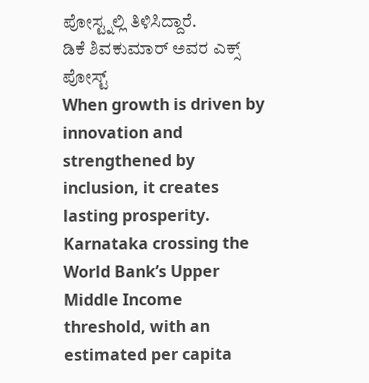ಪೋಸ್ಟ್ನಲ್ಲಿ ತಿಳಿಸಿದ್ದಾರೆ.
ಡಿಕೆ ಶಿವಕುಮಾರ್ ಅವರ ಎಕ್ಸ್ ಪೋಸ್ಟ್
When growth is driven by innovation and strengthened by inclusion, it creates lasting prosperity.
Karnataka crossing the World Bank’s Upper Middle Income threshold, with an estimated per capita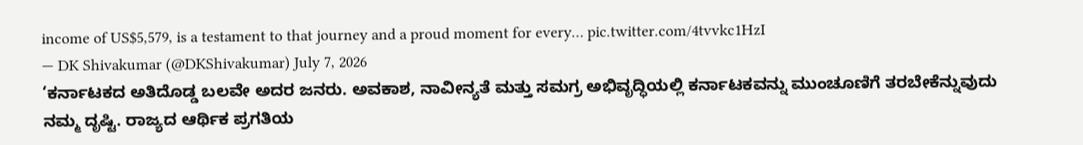income of US$5,579, is a testament to that journey and a proud moment for every… pic.twitter.com/4tvvkc1HzI
— DK Shivakumar (@DKShivakumar) July 7, 2026
‘ಕರ್ನಾಟಕದ ಅತಿದೊಡ್ಡ ಬಲವೇ ಅದರ ಜನರು. ಅವಕಾಶ, ನಾವೀನ್ಯತೆ ಮತ್ತು ಸಮಗ್ರ ಅಭಿವೃದ್ಧಿಯಲ್ಲಿ ಕರ್ನಾಟಕವನ್ನು ಮುಂಚೂಣಿಗೆ ತರಬೇಕೆನ್ನುವುದು ನಮ್ಮ ದೃಷ್ಟಿ. ರಾಜ್ಯದ ಆರ್ಥಿಕ ಪ್ರಗತಿಯ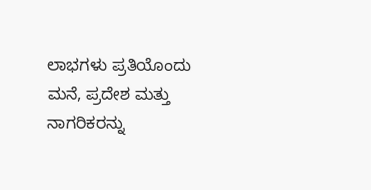ಲಾಭಗಳು ಪ್ರತಿಯೊಂದು ಮನೆ, ಪ್ರದೇಶ ಮತ್ತು ನಾಗರಿಕರನ್ನು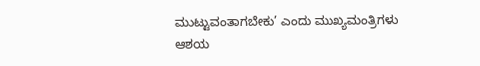ಮುಟ್ಟುವಂತಾಗಬೇಕು’ ಎಂದು ಮುಖ್ಯಮಂತ್ರಿಗಳು ಆಶಯ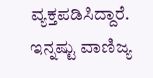ವ್ಯಕ್ತಪಡಿಸಿದ್ದಾರೆ.
ಇನ್ನಷ್ಟು ವಾಣಿಜ್ಯ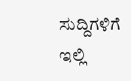ಸುದ್ದಿಗಳಿಗೆ ಇಲ್ಲಿ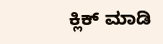ಕ್ಲಿಕ್ ಮಾಡಿ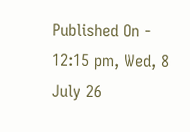Published On - 12:15 pm, Wed, 8 July 26